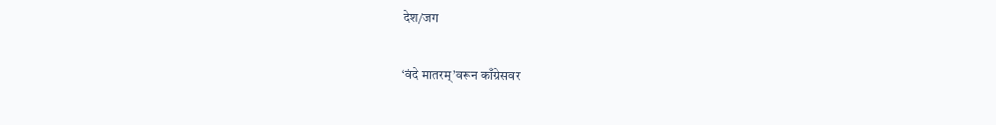देश/जग

‘वंदे मातरम्’वरून काँग्रेसवर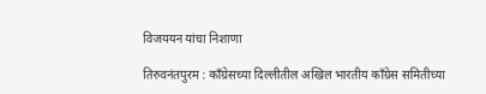विजययन यांचा निशाणा

तिरुवनंतपुरम : काँग्रेसच्या दिल्लीतील अखिल भारतीय काँग्रेस समितीच्या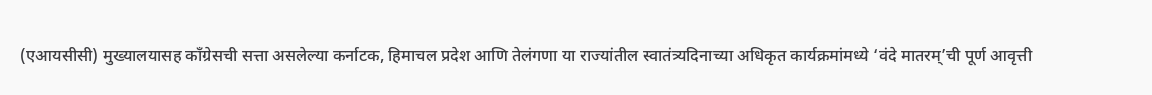(एआयसीसी) मुख्यालयासह काँग्रेसची सत्ता असलेल्या कर्नाटक, हिमाचल प्रदेश आणि तेलंगणा या राज्यांतील स्वातंत्र्यदिनाच्या अधिकृत कार्यक्रमांमध्ये ‘वंदे मातरम्’ची पूर्ण आवृत्ती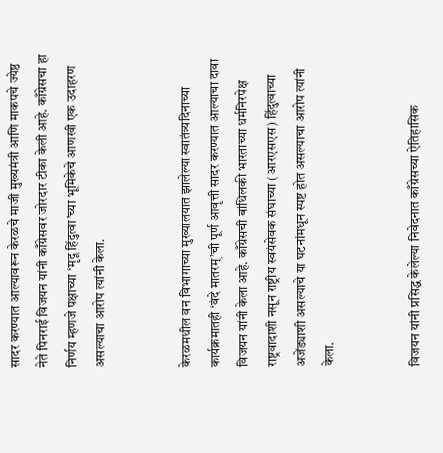सादर करण्यात आल्यावरून केरळचे माजी मुख्यमंत्री आणि माकपचे ज्येष्ठ नेते पिनराई विजयन यांनी काँग्रेसवर जोरदार टीका केली आहे. काँग्रेसचा हा निर्णय म्हणजे पक्षाच्या ‘मृदू हिंदुत्वा’च्या भूमिकेचे आणखी एक उदाहरण असल्याचा आरोप त्यांनी केला.


केरळमधील वन विभागाच्या मुख्यालयात झालेल्या स्वातंत्र्यदिनाच्या कार्यक्रमातही ‘वंदे मातरम्’ची पूर्ण आवृत्ती सादर करण्यात आल्याचा दावा विजयन यांनी केला आहे. काँग्रेसची बांधिलकी भारताच्या धर्मनिरपेक्ष राष्ट्रवादाशी नसून राष्ट्रीय स्वयंसेवक संघाच्या (आरएसएस) हिंदुत्वाच्या अजेंड्याशी असल्याचे या घटनांमधून स्पष्ट होत असल्याचा आरोप त्यांनी केला.


विजयन यांनी प्रसिद्ध केलेल्या निवेदनात काँग्रेसच्या ऐतिहासिक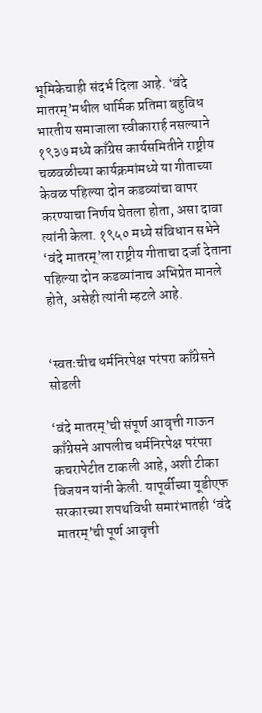भूमिकेचाही संदर्भ दिला आहे. ‘वंदे मातरम्’मधील धार्मिक प्रतिमा बहुविध भारतीय समाजाला स्वीकारार्ह नसल्याने १९३७ मध्ये काँग्रेस कार्यसमितीने राष्ट्रीय चळवळीच्या कार्यक्रमांमध्ये या गीताच्या केवळ पहिल्या दोन कडव्यांचा वापर करण्याचा निर्णय घेतला होता, असा दावा त्यांनी केला. १९५० मध्ये संविधान सभेने ‘वंदे मातरम्’ला राष्ट्रीय गीताचा दर्जा देताना पहिल्या दोन कडव्यांनाच अभिप्रेत मानले होते, असेही त्यांनी म्हटले आहे.


‘स्वतःचीच धर्मनिरपेक्ष परंपरा काँग्रेसने सोडली

‘वंदे मातरम्’ची संपूर्ण आवृत्ती गाऊन काँग्रेसने आपलीच धर्मनिरपेक्ष परंपरा कचरापेटीत टाकली आहे, अशी टीका विजयन यांनी केली. यापूर्वीच्या यूडीएफ सरकारच्या शपथविधी समारंभातही ‘वंदे मातरम्’ची पूर्ण आवृत्ती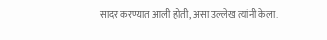सादर करण्यात आली होती, असा उल्लेख त्यांनी केला.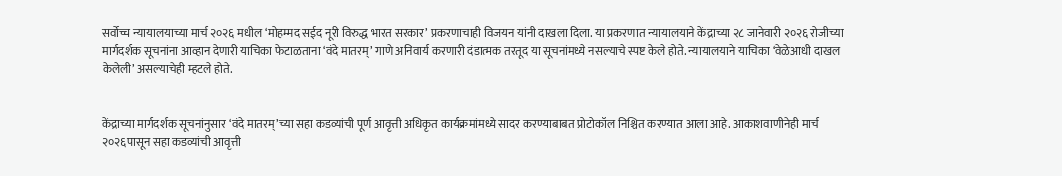सर्वोच्च न्यायालयाच्या मार्च २०२६ मधील ‘मोहम्मद सईद नूरी विरुद्ध भारत सरकार’ प्रकरणाचाही विजयन यांनी दाखला दिला. या प्रकरणात न्यायालयाने केंद्राच्या २८ जानेवारी २०२६ रोजीच्या मार्गदर्शक सूचनांना आव्हान देणारी याचिका फेटाळताना ‘वंदे मातरम्’ गाणे अनिवार्य करणारी दंडात्मक तरतूद या सूचनांमध्ये नसल्याचे स्पष्ट केले होते. न्यायालयाने याचिका ‘वेळेआधी दाखल केलेली’ असल्याचेही म्हटले होते.


केंद्राच्या मार्गदर्शक सूचनांनुसार ‘वंदे मातरम्’च्या सहा कडव्यांची पूर्ण आवृत्ती अधिकृत कार्यक्रमांमध्ये सादर करण्याबाबत प्रोटोकॉल निश्चित करण्यात आला आहे. आकाशवाणीनेही मार्च २०२६पासून सहा कडव्यांची आवृत्ती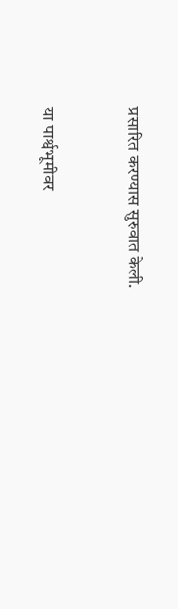प्रसारित करण्यास सुरुवात केली.


या पार्श्वभूमीवर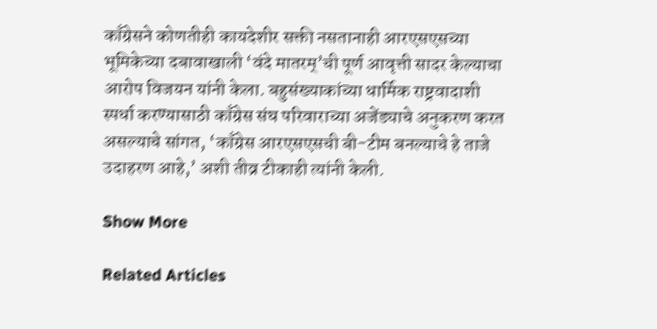काँग्रेसने कोणतीही कायदेशीर सक्ती नसतानाही आरएसएसच्या भूमिकेच्या दबावाखाली ‘वंदे मातरम्’ची पूर्ण आवृत्ती सादर केल्याचा आरोप विजयन यांनी केला. बहुसंख्याकांच्या धार्मिक राष्ट्रवादाशी स्पर्धा करण्यासाठी काँग्रेस संघ परिवाराच्या अजेंड्याचे अनुकरण करत असल्याचे सांगत, ‘काँग्रेस आरएसएसची बी-टीम बनल्याचे हे ताजे उदाहरण आहे,’ अशी तीव्र टीकाही त्यांनी केली.

Show More

Related Articles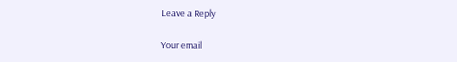Leave a Reply

Your email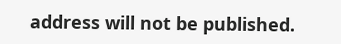address will not be published.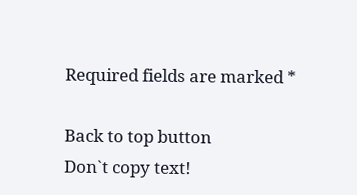Required fields are marked *

Back to top button
Don`t copy text!